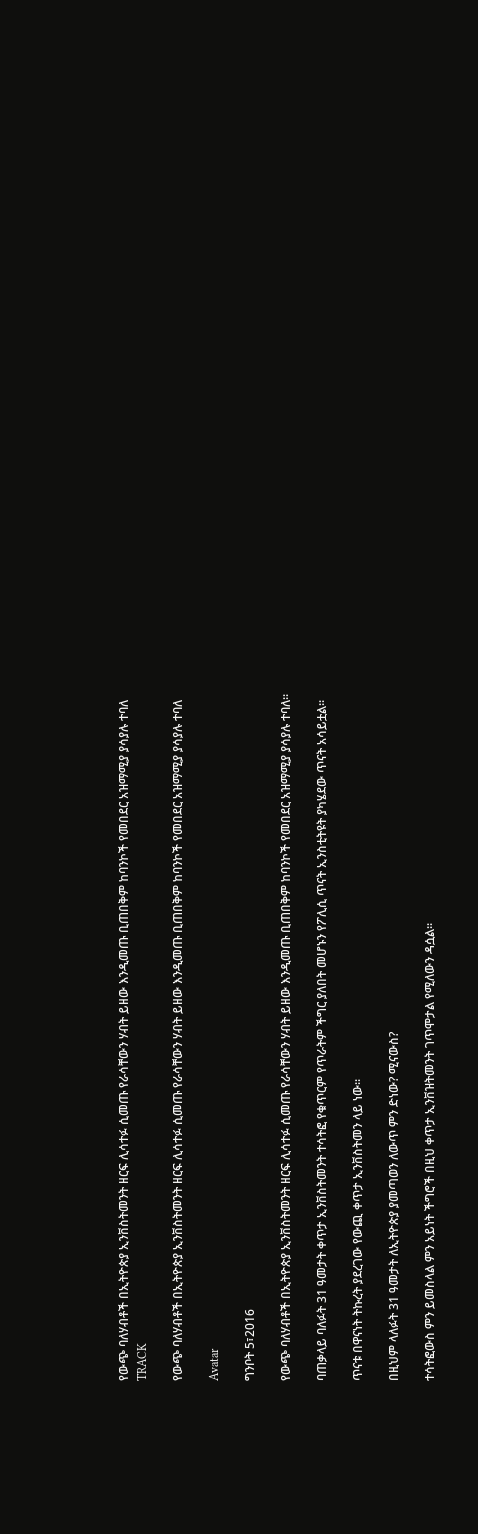የውጭ ባለሃብቶች በኢትዮጵያ ኢንቨስትመንት ዘርፍ ሊሳተፉ ሲመጡ የራሳቸውን ሃብት ይዘው እንዲመጡ ቢጠበቅም ከባንኮች የመበደር አዝማሚያ ያሳያሉ ተባለ
TRACK

የውጭ ባለሃብቶች በኢትዮጵያ ኢንቨስትመንት ዘርፍ ሊሳተፉ ሲመጡ የራሳቸውን ሃብት ይዘው እንዲመጡ ቢጠበቅም ከባንኮች የመበደር አዝማሚያ ያሳያሉ ተባለ

Avatar

ግንቦት 5፣2016

የውጭ ባለሃብቶች በኢትዮጵያ ኢንቨስትመንት ዘርፍ ሊሳተፉ ሲመጡ የራሳቸውን ሃብት ይዘው እንዲመጡ ቢጠበቅም ከባንኮች የመበደር አዝማሚያ ያሳያሉ ተባለ፡፡

ባጠቃላይ ባለፉት 31 ዓመታት ቀጥታ ኢንቨስትመንት ተሳትፎ የቁጥርም የጥራትም ችግር ያለበት መሆኑን የፖሊሲ ጥናት ኢንስቲትዩት ያካሄደው ጥናት አሳይቷል፡፡

ጥናቱ በዋናነት ትኩረት ያደረገው የውጪ ቀጥታ ኢንቨስትመን ላይ ነው፡፡

በዚህም ላለፉት 31 ዓመታት ለኢትዮጵያ ያመጣወን ለውጥ ምን ድነው? ሚናውስ?

ተሳትፎውስ ምን ይመስላል ምን አይነት ችግሮች በዚህ ቀጥታ ኢንቨዝትመንት ገጥሞታል የሚለውን ዳሷል፡፡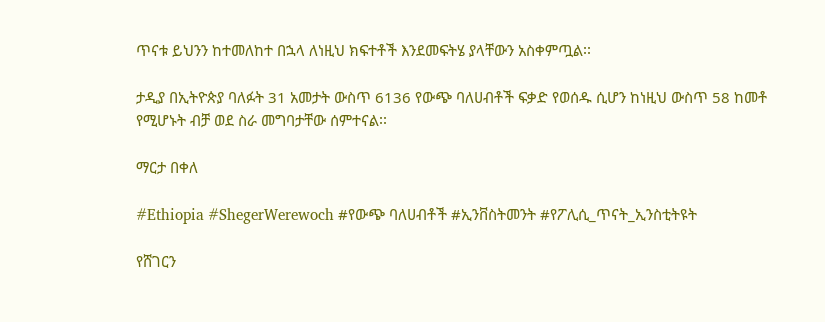ጥናቱ ይህንን ከተመለከተ በኋላ ለነዚህ ክፍተቶች እንደመፍትሄ ያላቸውን አስቀምጧል፡፡

ታዲያ በኢትዮጵያ ባለፉት 31 አመታት ውስጥ 6136 የውጭ ባለሀብቶች ፍቃድ የወሰዱ ሲሆን ከነዚህ ውስጥ 58 ከመቶ የሚሆኑት ብቻ ወደ ስራ መግባታቸው ሰምተናል፡፡

ማርታ በቀለ

#Ethiopia #ShegerWerewoch #የውጭ ባለሀብቶች #ኢንቨስትመንት #የፖሊሲ_ጥናት_ኢንስቲትዩት

የሸገርን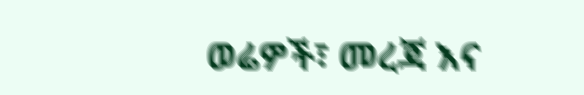ወሬዎች፣ መረጃ እና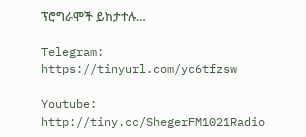ፕሮግራሞች ይከታተሉ…

Telegram: https://tinyurl.com/yc6tfzsw

Youtube: http://tiny.cc/ShegerFM1021Radio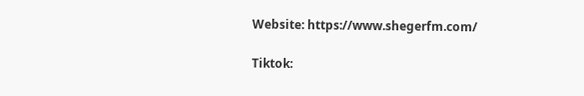Website: https://www.shegerfm.com/

Tiktok: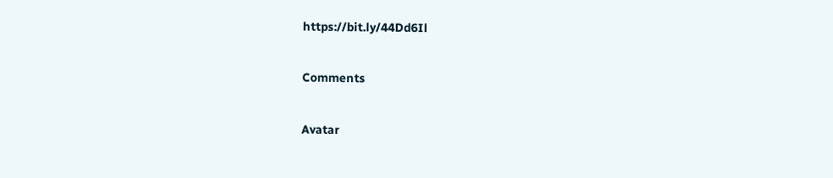https://bit.ly/44Dd6Il

Comments

Avatar